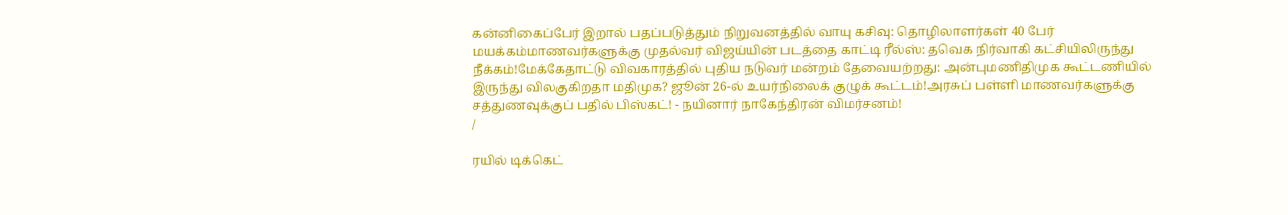கன்னிகைப்பேர் இறால் பதப்படுத்தும் நிறுவனத்தில் வாயு கசிவு: தொழிலாளர்கள் 40 பேர் மயக்கம்மாணவர்களுக்கு முதல்வர் விஜய்யின் படத்தை காட்டி ரீல்ஸ்: தவெக நிர்வாகி கட்சியிலிருந்து நீக்கம்!மேக்கேதாட்டு விவகாரத்தில் புதிய நடுவர் மன்றம் தேவையற்றது: அன்புமணிதிமுக கூட்டணியில் இருந்து விலகுகிறதா மதிமுக? ஜூன் 26-ல் உயர்நிலைக் குழுக் கூட்டம்!அரசுப் பள்ளி மாணவர்களுக்கு சத்துணவுக்குப் பதில் பிஸ்கட்! - நயினார் நாகேந்திரன் விமர்சனம்!
/

ரயில் டிக்கெட்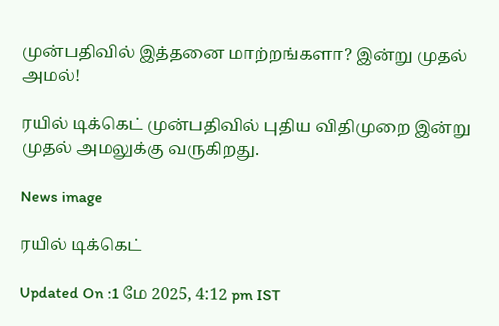முன்பதிவில் இத்தனை மாற்றங்களா? இன்று முதல் அமல்!

ரயில் டிக்கெட் முன்பதிவில் புதிய விதிமுறை இன்று முதல் அமலுக்கு வருகிறது.

News image

ரயில் டிக்கெட்

Updated On :1 மே 2025, 4:12 pm IST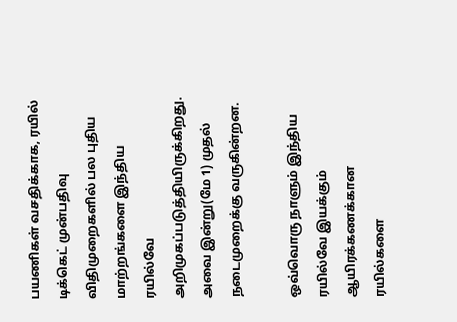பயணிகள் வசதிக்காக, ரயில் டிக்கெட் முன்பதிவு விதிமுறைகளில் பல புதிய மாற்றங்களை இந்திய ரயில்வே அறிமுகப்படுத்தியிருக்கிறது. அவை இன்று(மே 1) முதல் நடைமுறைக்கு வருகின்றன.

ஒவ்வொரு நாளும் இந்திய ரயில்வே இயக்கும் ஆயிரக்கணக்கான ரயில்களை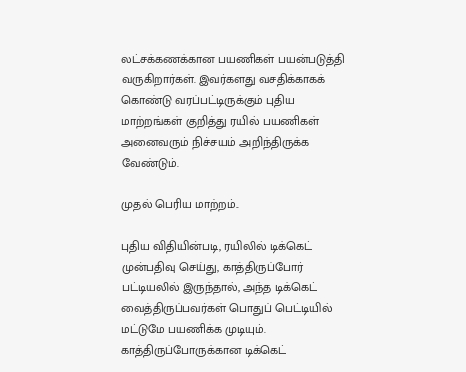லட்சக்கணக்கான பயணிகள் பயன்படுத்தி வருகிறார்கள். இவர்களது வசதிக்காகக் கொண்டு வரப்பட்டிருக்கும் புதிய மாற்றங்கள் குறித்து ரயில் பயணிகள் அனைவரும் நிச்சயம் அறிந்திருக்க வேண்டும்.

முதல் பெரிய மாற்றம்..

புதிய விதியின்படி, ரயிலில் டிக்கெட் முன்பதிவு செய்து, காத்திருப்போர் பட்டியலில் இருந்தால், அந்த டிக்கெட் வைத்திருப்பவர்கள் பொதுப் பெட்டியில் மட்டுமே பயணிக்க முடியும். காத்திருப்போருக்கான டிக்கெட்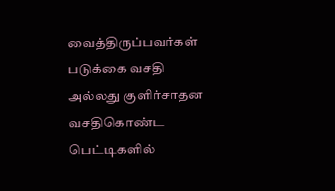வைத்திருப்பவர்கள் படுக்கை வசதி அல்லது குளிர்சாதன வசதிகொண்ட பெட்டிகளில்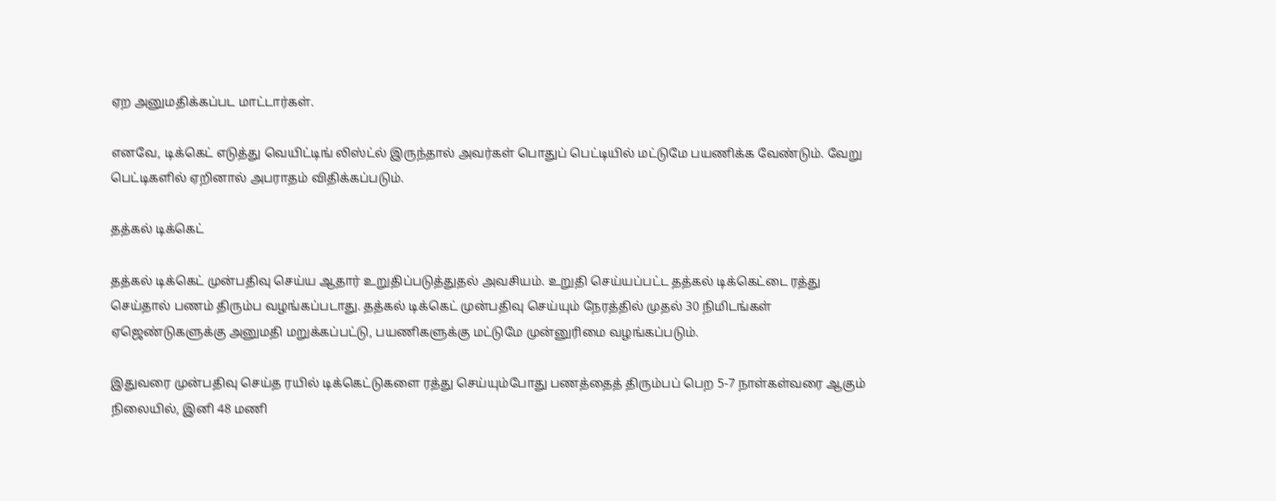ஏற அனுமதிக்கப்பட மாட்டார்கள்.

எனவே, டிக்கெட் எடுத்து வெயிட்டிங் லிஸ்ட்ல் இருந்தால் அவர்கள் பொதுப் பெட்டியில் மட்டுமே பயணிக்க வேண்டும். வேறு பெட்டிகளில் ஏறினால் அபராதம் விதிக்கப்படும்.

தத்கல் டிக்கெட்

தத்கல் டிக்கெட் முன்பதிவு செய்ய ஆதார் உறுதிப்படுத்துதல் அவசியம். உறுதி செய்யப்பட்ட தத்கல் டிக்கெட்டை ரத்து செய்தால் பணம் திரும்ப வழங்கப்படாது. தத்கல் டிக்கெட் முன்பதிவு செய்யும் நேரத்தில் முதல் 30 நிமிடங்கள் ஏஜெண்டுகளுக்கு அனுமதி மறுக்கப்பட்டு, பயணிகளுக்கு மட்டுமே முன்னுரிமை வழங்கப்படும்.

இதுவரை முன்பதிவு செய்த ரயில் டிக்கெட்டுகளை ரத்து செய்யும்போது பணத்தைத் திரும்பப் பெற 5-7 நாள்கள்வரை ஆகும் நிலையில், இனி 48 மணி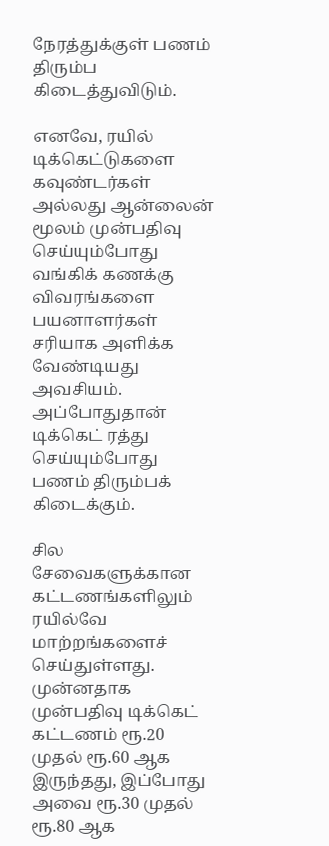நேரத்துக்குள் பணம் திரும்ப கிடைத்துவிடும்.

எனவே, ரயில் டிக்கெட்டுகளை கவுண்டர்கள் அல்லது ஆன்லைன் மூலம் முன்பதிவு செய்யும்போது வங்கிக் கணக்கு விவரங்களை பயனாளர்கள் சரியாக அளிக்க வேண்டியது அவசியம். அப்போதுதான் டிக்கெட் ரத்து செய்யும்போது பணம் திரும்பக் கிடைக்கும்.

சில சேவைகளுக்கான கட்டணங்களிலும் ரயில்வே மாற்றங்களைச் செய்துள்ளது. முன்னதாக முன்பதிவு டிக்கெட் கட்டணம் ரூ.20 முதல் ரூ.60 ஆக இருந்தது, இப்போது அவை ரூ.30 முதல் ரூ.80 ஆக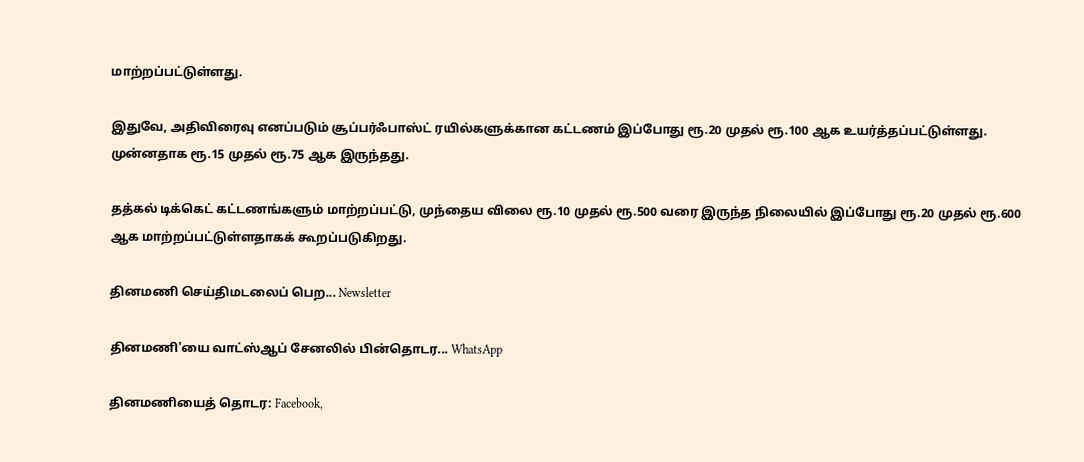மாற்றப்பட்டுள்ளது.

இதுவே, அதிவிரைவு எனப்படும் சூப்பர்ஃபாஸ்ட் ரயில்களுக்கான கட்டணம் இப்போது ரூ.20 முதல் ரூ.100 ஆக உயர்த்தப்பட்டுள்ளது. முன்னதாக ரூ.15 முதல் ரூ.75 ஆக இருந்தது.

தத்கல் டிக்கெட் கட்டணங்களும் மாற்றப்பட்டு, முந்தைய விலை ரூ.10 முதல் ரூ.500 வரை இருந்த நிலையில் இப்போது ரூ.20 முதல் ரூ.600 ஆக மாற்றப்பட்டுள்ளதாகக் கூறப்படுகிறது.

தினமணி செய்திமடலைப் பெற... Newsletter

தினமணி'யை வாட்ஸ்ஆப் சேனலில் பின்தொடர... WhatsApp

தினமணியைத் தொடர: Facebook,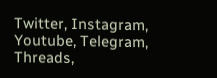Twitter, Instagram, Youtube, Telegram, Threads,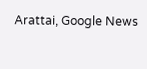Arattai, Google News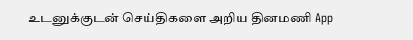உடனுக்குடன் செய்திகளை அறிய தினமணி App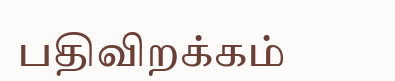பதிவிறக்கம்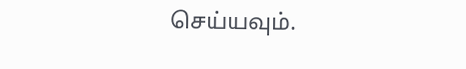செய்யவும்.